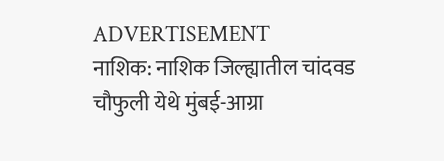ADVERTISEMENT
नाशिक: नाशिक जिल्ह्यातील चांदवड चौफुली येथे मुंबई-आग्रा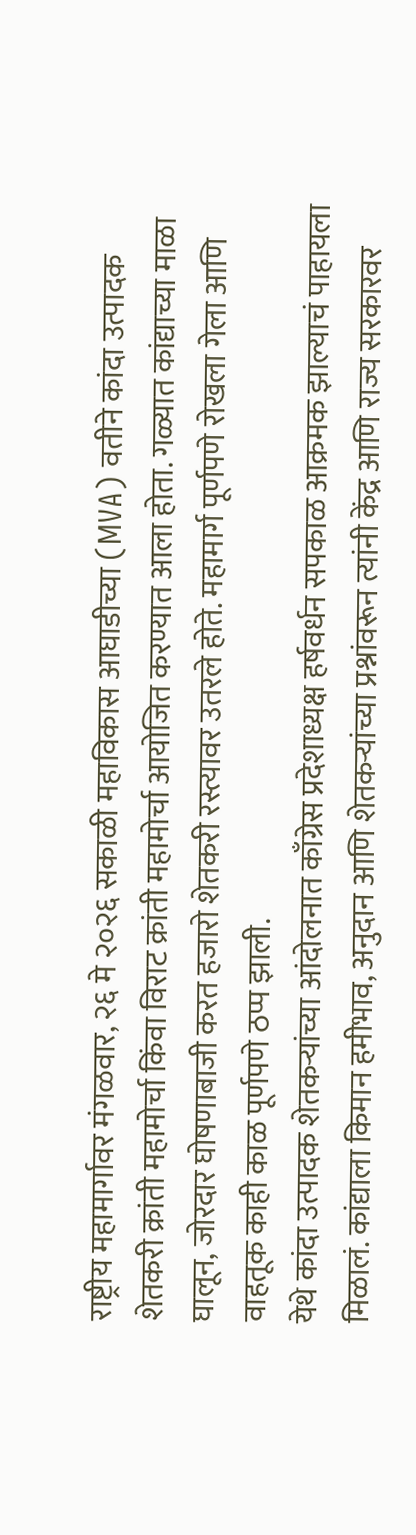राष्ट्रीय महामार्गावर मंगळवार, २६ मे २०२६ सकाळी महाविकास आघाडीच्या (MVA) वतीने कांदा उत्पादक शेतकरी क्रांती महामोर्चा किंवा विराट क्रांती महामोर्चा आयोजित करण्यात आला होता. गळ्यात कांद्याच्या माळा घालून, जोरदार घोषणाबाजी करत हजारो शेतकरी रस्त्यावर उतरले होते. महामार्ग पूर्णपणे रोखला गेला आणि वाहतूक काही काळ पूर्णपणे ठप्प झाली.
येथे कांदा उत्पादक शेतकऱ्यांच्या आंदोलनात काँग्रेस प्रदेशाध्यक्ष हर्षवर्धन सपकाळ आक्रमक झाल्याचं पाहायला मिळालं. कांद्याला किमान हमीभाव, अनुदान आणि शेतकऱ्यांच्या प्रश्नांवरून त्यांनी केंद्र आणि राज्य सरकारवर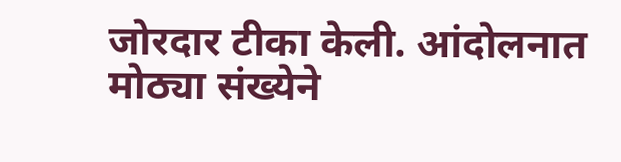जोरदार टीका केली. आंदोलनात मोठ्या संख्येने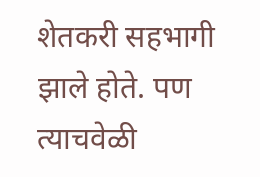शेतकरी सहभागी झाले होते. पण त्याचवेळी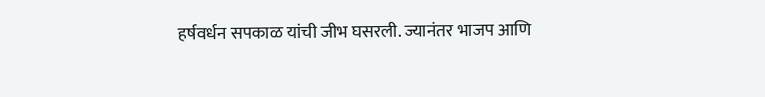हर्षवर्धन सपकाळ यांची जीभ घसरली. ज्यानंतर भाजप आणि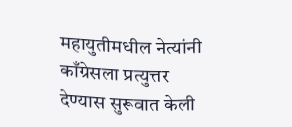महायुतीमधील नेत्यांनी काँग्रेसला प्रत्युत्तर देण्यास सुरूवात केली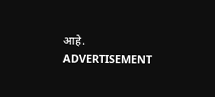आहे.
ADVERTISEMENT